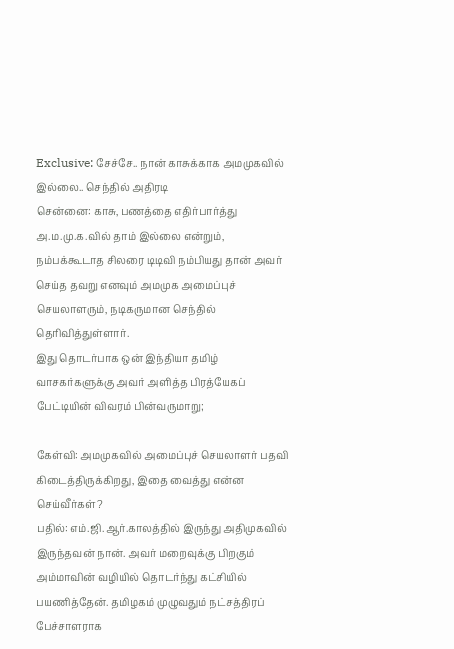Exclusive: சேச்சே.. நான் காசுக்காக அமமுகவில் இல்லை.. செந்தில் அதிரடி
சென்னை: காசு, பணத்தை எதிர்பார்த்து அ.ம.மு.க.வில் தாம் இல்லை என்றும், நம்பக்கூடாத சிலரை டிடிவி நம்பியது தான் அவர் செய்த தவறு எனவும் அமமுக அமைப்புச் செயலாளரும், நடிகருமான செந்தில் தெரிவித்துள்ளார்.
இது தொடர்பாக ஒன் இந்தியா தமிழ் வாசகர்களுக்கு அவர் அளித்த பிரத்யேகப் பேட்டியின் விவரம் பின்வருமாறு;

கேள்வி: அமமுகவில் அமைப்புச் செயலாளர் பதவி கிடைத்திருக்கிறது, இதை வைத்து என்ன செய்வீர்கள்?
பதில்: எம்.ஜி.ஆர்.காலத்தில் இருந்து அதிமுகவில் இருந்தவன் நான். அவர் மறைவுக்கு பிறகும் அம்மாவின் வழியில் தொடர்ந்து கட்சியில் பயணித்தேன். தமிழகம் முழுவதும் நட்சத்திரப் பேச்சாளராக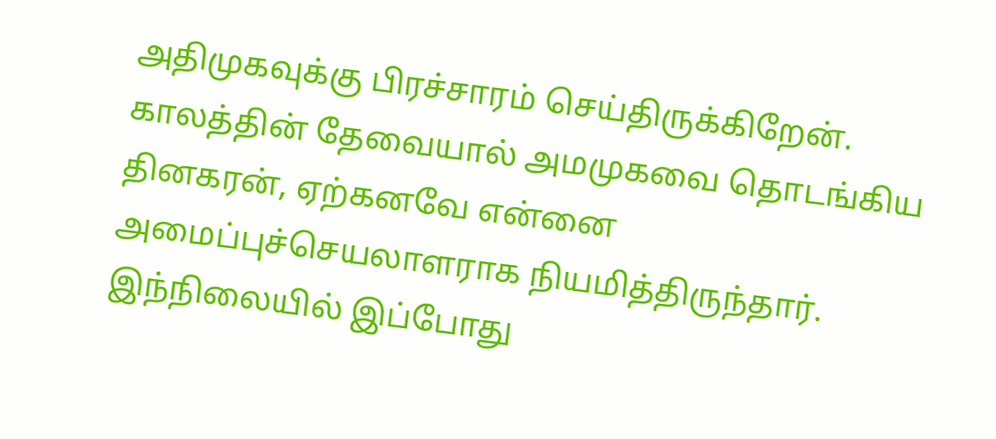அதிமுகவுக்கு பிரச்சாரம் செய்திருக்கிறேன். காலத்தின் தேவையால் அமமுகவை தொடங்கிய தினகரன், ஏற்கனவே என்னை அமைப்புச்செயலாளராக நியமித்திருந்தார். இந்நிலையில் இப்போது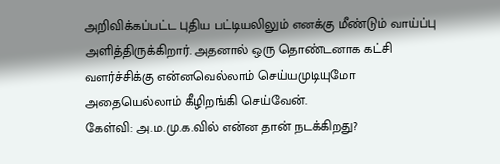அறிவிக்கப்பட்ட புதிய பட்டியலிலும் எனக்கு மீண்டும் வாய்ப்பு அளித்திருக்கிறார். அதனால் ஒரு தொண்டனாக கட்சி வளர்ச்சிக்கு என்னவெல்லாம் செய்யமுடியுமோ அதையெல்லாம் கீழிறங்கி செய்வேன்.
கேள்வி: அ.ம.மு.க.வில் என்ன தான் நடக்கிறது?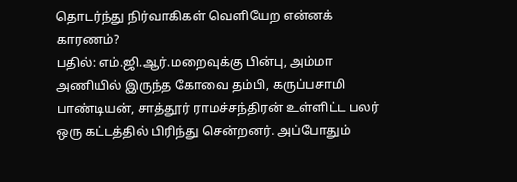தொடர்ந்து நிர்வாகிகள் வெளியேற என்னக் காரணம்?
பதில்: எம்.ஜி.ஆர்.மறைவுக்கு பின்பு, அம்மா அணியில் இருந்த கோவை தம்பி, கருப்பசாமி பாண்டியன், சாத்தூர் ராமச்சந்திரன் உள்ளிட்ட பலர் ஒரு கட்டத்தில் பிரிந்து சென்றனர். அப்போதும்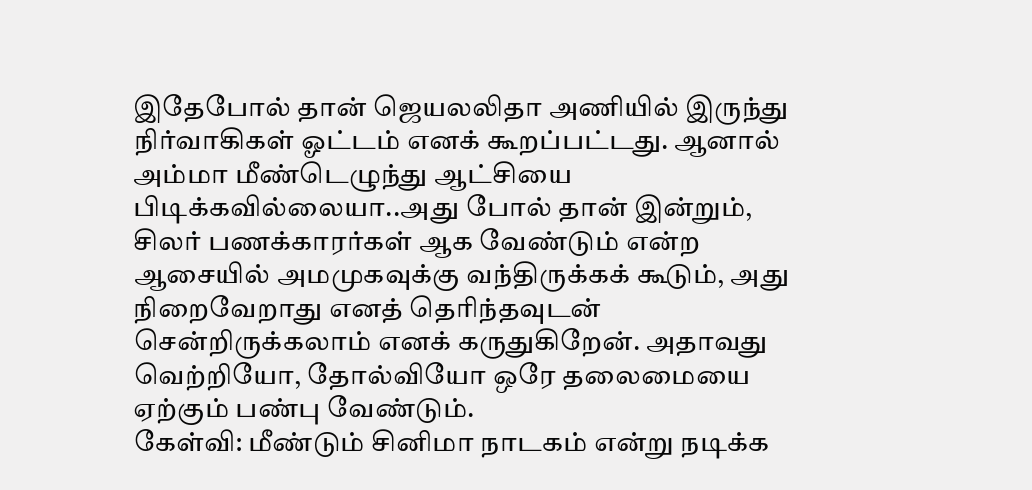இதேபோல் தான் ஜெயலலிதா அணியில் இருந்து நிர்வாகிகள் ஓட்டம் எனக் கூறப்பட்டது. ஆனால் அம்மா மீண்டெழுந்து ஆட்சியை பிடிக்கவில்லையா..அது போல் தான் இன்றும், சிலர் பணக்காரர்கள் ஆக வேண்டும் என்ற ஆசையில் அமமுகவுக்கு வந்திருக்கக் கூடும், அது நிறைவேறாது எனத் தெரிந்தவுடன் சென்றிருக்கலாம் எனக் கருதுகிறேன். அதாவது வெற்றியோ, தோல்வியோ ஒரே தலைமையை ஏற்கும் பண்பு வேண்டும்.
கேள்வி: மீண்டும் சினிமா நாடகம் என்று நடிக்க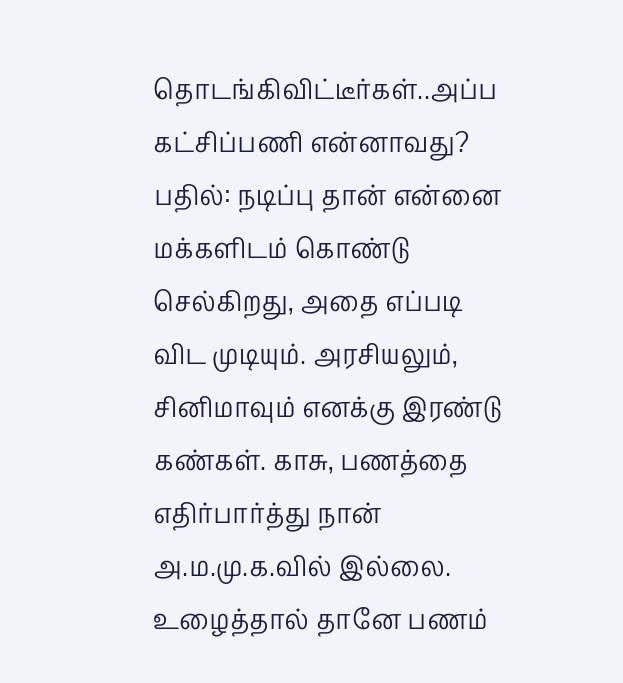தொடங்கிவிட்டீர்கள்..அப்ப கட்சிப்பணி என்னாவது?
பதில்: நடிப்பு தான் என்னை மக்களிடம் கொண்டு செல்கிறது, அதை எப்படி விட முடியும். அரசியலும், சினிமாவும் எனக்கு இரண்டு கண்கள். காசு, பணத்தை எதிர்பார்த்து நான் அ.ம.மு.க.வில் இல்லை. உழைத்தால் தானே பணம்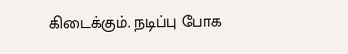கிடைக்கும். நடிப்பு போக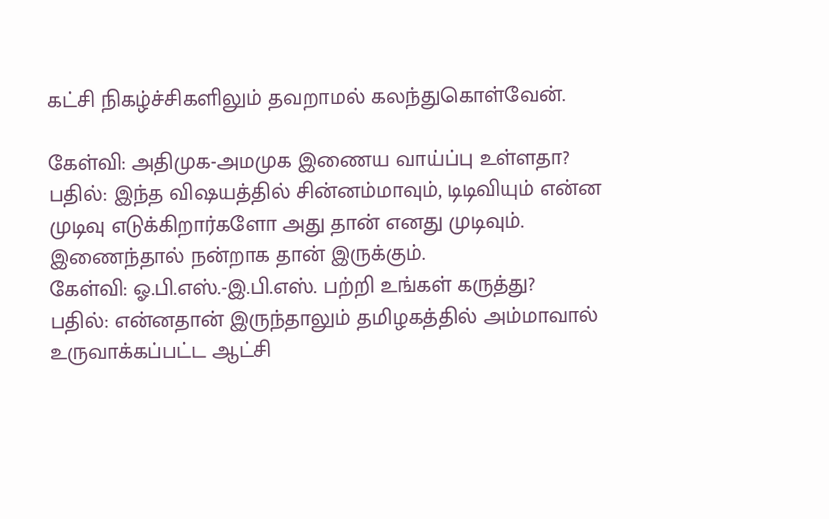கட்சி நிகழ்ச்சிகளிலும் தவறாமல் கலந்துகொள்வேன்.

கேள்வி: அதிமுக-அமமுக இணைய வாய்ப்பு உள்ளதா?
பதில்: இந்த விஷயத்தில் சின்னம்மாவும், டிடிவியும் என்ன முடிவு எடுக்கிறார்களோ அது தான் எனது முடிவும். இணைந்தால் நன்றாக தான் இருக்கும்.
கேள்வி: ஓ.பி.எஸ்.-இ.பி.எஸ். பற்றி உங்கள் கருத்து?
பதில்: என்னதான் இருந்தாலும் தமிழகத்தில் அம்மாவால் உருவாக்கப்பட்ட ஆட்சி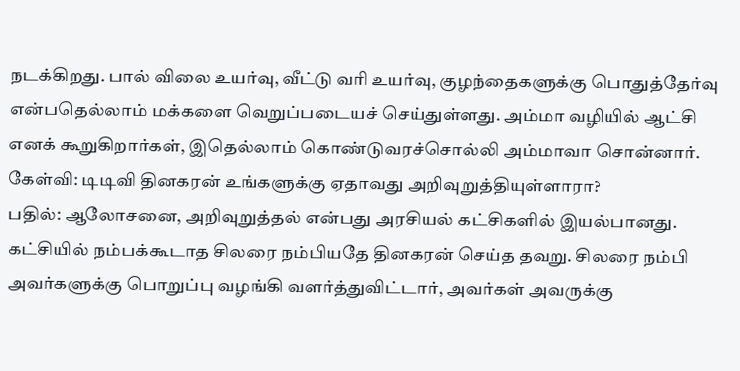நடக்கிறது. பால் விலை உயர்வு, வீட்டு வரி உயர்வு, குழந்தைகளுக்கு பொதுத்தேர்வு என்பதெல்லாம் மக்களை வெறுப்படையச் செய்துள்ளது. அம்மா வழியில் ஆட்சி எனக் கூறுகிறார்கள், இதெல்லாம் கொண்டுவரச்சொல்லி அம்மாவா சொன்னார்.
கேள்வி: டிடிவி தினகரன் உங்களுக்கு ஏதாவது அறிவுறுத்தியுள்ளாரா?
பதில்: ஆலோசனை, அறிவுறுத்தல் என்பது அரசியல் கட்சிகளில் இயல்பானது. கட்சியில் நம்பக்கூடாத சிலரை நம்பியதே தினகரன் செய்த தவறு. சிலரை நம்பி அவர்களுக்கு பொறுப்பு வழங்கி வளர்த்துவிட்டார், அவர்கள் அவருக்கு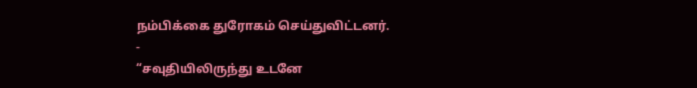நம்பிக்கை துரோகம் செய்துவிட்டனர்.
-
“சவுதியிலிருந்து உடனே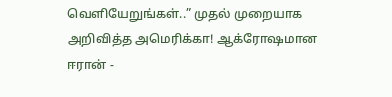வெளியேறுங்கள்..” முதல் முறையாக அறிவித்த அமெரிக்கா! ஆக்ரோஷமான ஈரான் -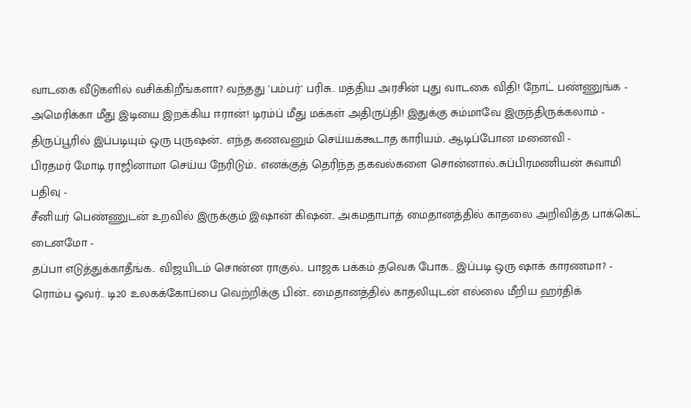வாடகை வீடுகளில் வசிக்கிறீங்களா? வந்தது 'பம்பர்' பரிசு.. மத்திய அரசின் புது வாடகை விதி! நோட் பண்ணுங்க -
அமெரிக்கா மீது இடியை இறக்கிய ஈரான்! டிரம்ப் மீது மக்கள் அதிருப்தி! இதுக்கு சும்மாவே இருந்திருக்கலாம் -
திருப்பூரில் இப்படியும் ஒரு புருஷன்.. எந்த கணவனும் செய்யக்கூடாத காரியம்.. ஆடிப்போன மனைவி -
பிரதமர் மோடி ராஜினாமா செய்ய நேரிடும்.. எனக்குத் தெரிந்த தகவல்களை சொன்னால்..சுப்பிரமணியன் சுவாமி பதிவு -
சீனியர் பெண்ணுடன் உறவில் இருக்கும் இஷான் கிஷன்.. அகமதாபாத் மைதானத்தில் காதலை அறிவித்த பாக்கெட் டைனமோ -
தப்பா எடுத்துக்காதீங்க.. விஜயிடம் சொன்ன ராகுல்.. பாஜக பக்கம் தவெக போக.. இப்படி ஒரு ஷாக் காரணமா? -
ரொம்ப ஓவர்.. டி20 உலகக்கோப்பை வெற்றிக்கு பின்.. மைதானத்தில் காதலியுடன் எல்லை மீறிய ஹர்திக்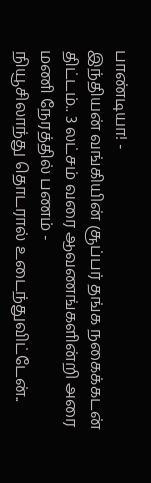பாண்டியா! -
இந்தியன் வங்கியின் சூப்பர் தங்க நகைக்கடன் திட்டம்.. 3 லட்சம் வரை ஆவணங்களின்றி அரை மணி நேரத்தில் பணம் -
நியூசிலாந்து தொடரால் உடைந்துவிட்டேன்..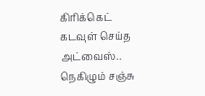கிரிக்கெட் கடவுள் செய்த அட்வைஸ்.. நெகிழும் சஞ்சு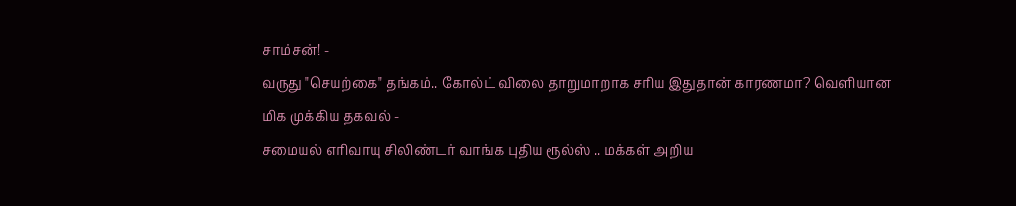சாம்சன்! -
வருது "செயற்கை" தங்கம்.. கோல்ட் விலை தாறுமாறாக சரிய இதுதான் காரணமா? வெளியான மிக முக்கிய தகவல் -
சமையல் எரிவாயு சிலிண்டர் வாங்க புதிய ரூல்ஸ் .. மக்கள் அறிய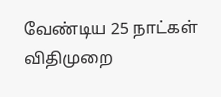வேண்டிய 25 நாட்கள் விதிமுறை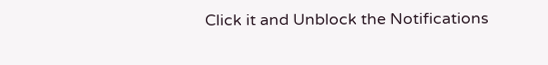Click it and Unblock the Notifications